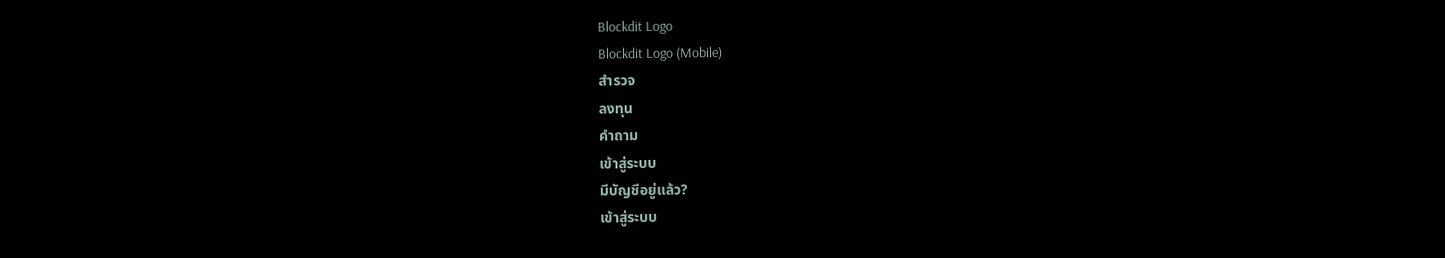Blockdit Logo
Blockdit Logo (Mobile)
สำรวจ
ลงทุน
คำถาม
เข้าสู่ระบบ
มีบัญชีอยู่แล้ว?
เข้าสู่ระบบ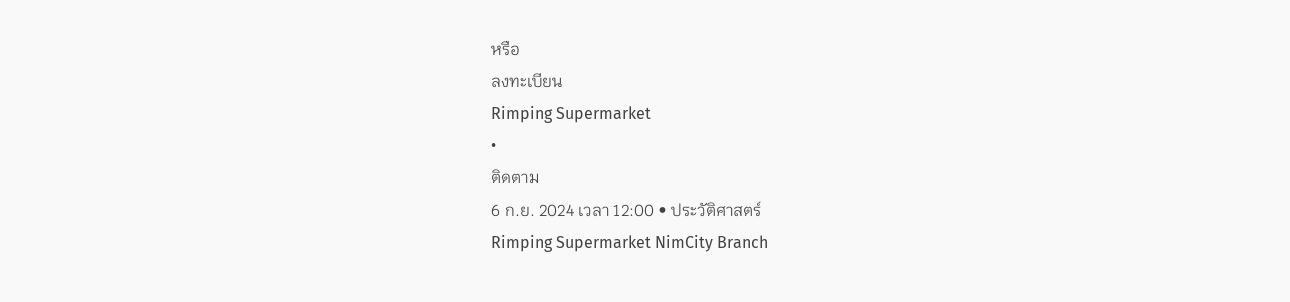หรือ
ลงทะเบียน
Rimping Supermarket
•
ติดตาม
6 ก.ย. 2024 เวลา 12:00 • ประวัติศาสตร์
Rimping Supermarket NimCity Branch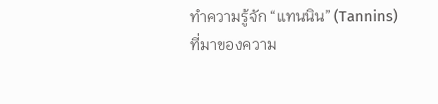ทำความรู้จัก “แทนนิน” (Tannins) ที่มาของความ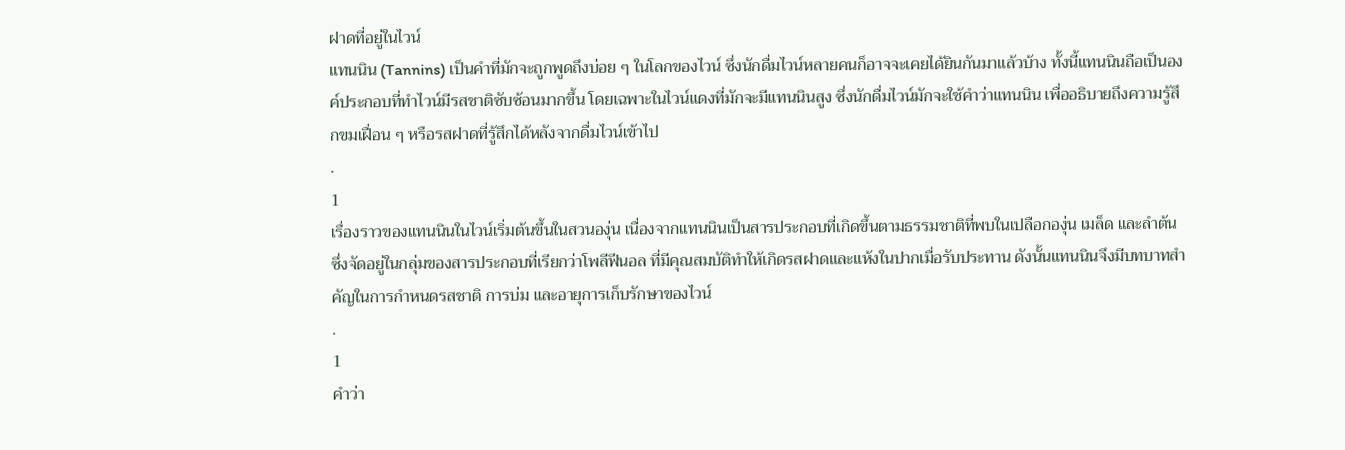ฝาดที่อยู่ในไวน์
แทนนิน (Tannins) เป็นคำที่มักจะถูกพูดถึงบ่อย ๆ ในโลกของไวน์ ซึ่งนักดื่มไวน์หลายคนก็อาจจะเคยได้ยินกันมาแล้วบ้าง ทั้งนี้แทนนินถือเป็นองค์ประกอบที่ทำไวน์มีรสชาติซับซ้อนมากขึ้น โดยเฉพาะในไวน์แดงที่มักจะมีแทนนินสูง ซึ่งนักดื่มไวน์มักจะใช้คำว่าแทนนิน เพื่ออธิบายถึงความรู้สึกขมเฝื่อน ๆ หรือรสฝาดที่รู้สึกได้หลังจากดื่มไวน์เข้าไป
.
1
เรื่องราวของแทนนินในไวน์เริ่มต้นขึ้นในสวนองุ่น เนื่องจากแทนนินเป็นสารประกอบที่เกิดขึ้นตามธรรมชาติที่พบในเปลือกองุ่น เมล็ด และลำต้น ซึ่งจัดอยู่ในกลุ่มของสารประกอบที่เรียกว่าโพลีฟีนอล ที่มีคุณสมบัติทำให้เกิดรสฝาดและแห้งในปากเมื่อรับประทาน ดังนั้นแทนนินจึงมีบทบาทสำคัญในการกำหนดรสชาติ การบ่ม และอายุการเก็บรักษาของไวน์
.
1
คำว่า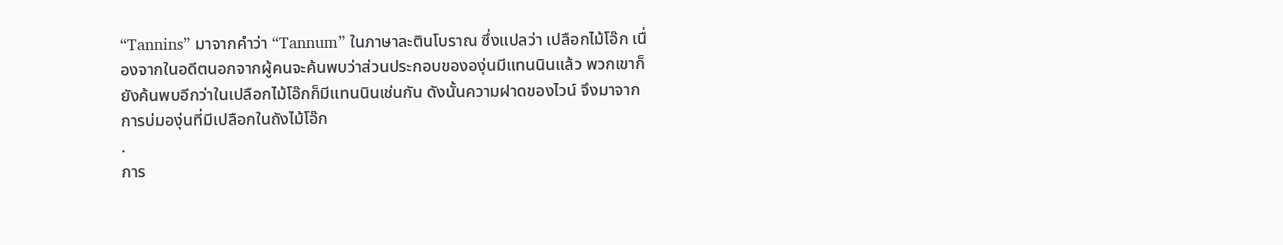“Tannins” มาจากคำว่า “Tannum” ในภาษาละตินโบราณ ซึ่งแปลว่า เปลือกไม้โอ๊ก เนื่องจากในอดีตนอกจากผู้คนจะค้นพบว่าส่วนประกอบขององุ่นมีแทนนินแล้ว พวกเขาก็ยังค้นพบอีกว่าในเปลือกไม้โอ๊กก็มีแทนนินเช่นกัน ดังนั้นความฝาดของไวน์ จึงมาจากการบ่มองุ่นที่มีเปลือกในถังไม้โอ๊ก
.
การ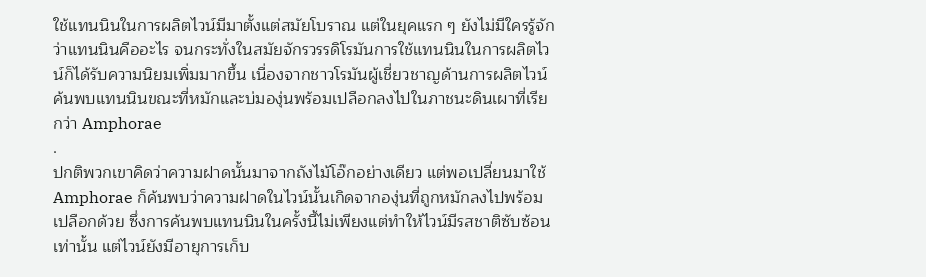ใช้แทนนินในการผลิตไวน์มีมาตั้งแต่สมัยโบราณ แต่ในยุคแรก ๆ ยังไม่มีใครรู้จักว่าแทนนินคืออะไร จนกระทั่งในสมัยจักรวรรดิโรมันการใช้แทนนินในการผลิตไวน์ก็ได้รับความนิยมเพิ่มมากขึ้น เนื่องจากชาวโรมันผู้เชี่ยวชาญด้านการผลิตไวน์ค้นพบแทนนินขณะที่หมักและบ่มองุ่นพร้อมเปลือกลงไปในภาชนะดินเผาที่เรียกว่า Amphorae
.
ปกติพวกเขาคิดว่าความฝาดนั้นมาจากถังไม้โอ๊กอย่างเดียว แต่พอเปลี่ยนมาใช้ Amphorae ก็ค้นพบว่าความฝาดในไวน์นั้นเกิดจากองุ่นที่ถูกหมักลงไปพร้อมเปลือกด้วย ซึ่งการค้นพบแทนนินในครั้งนี้ไม่เพียงแต่ทำให้ไวน์มีรสชาติซับซ้อนเท่านั้น แต่ไวน์ยังมีอายุการเก็บ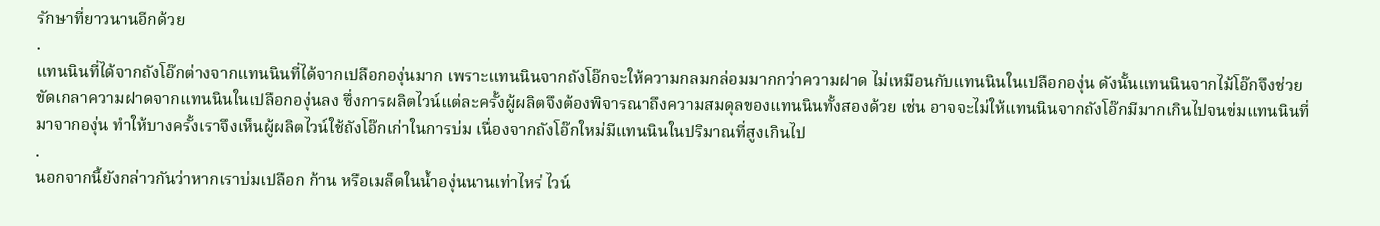รักษาที่ยาวนานอีกด้วย
.
แทนนินที่ได้จากถังโอ๊กต่างจากแทนนินที่ได้จากเปลือกองุ่นมาก เพราะแทนนินจากถังโอ๊กจะให้ความกลมกล่อมมากกว่าความฝาด ไม่เหมือนกับแทนนินในเปลือกองุ่น ดังนั้นแทนนินจากไม้โอ๊กจึงช่วยขัดเกลาความฝาดจากแทนนินในเปลือกองุ่นลง ซึ่งการผลิตไวน์แต่ละครั้งผู้ผลิตจึงต้องพิจารณาถึงความสมดุลของแทนนินทั้งสองด้วย เช่น อาจจะไม่ให้แทนนินจากถังโอ๊กมีมากเกินไปจนข่มแทนนินที่มาจากองุ่น ทำให้บางครั้งเราจึงเห็นผู้ผลิตไวน์ใช้ถังโอ๊กเก่าในการบ่ม เนื่องจากถังโอ๊กใหม่มีแทนนินในปริมาณที่สูงเกินไป
.
นอกจากนี้ยังกล่าวกันว่าหากเราบ่มเปลือก ก้าน หรือเมล็ดในน้ำองุ่นนานเท่าไหร่ ไวน์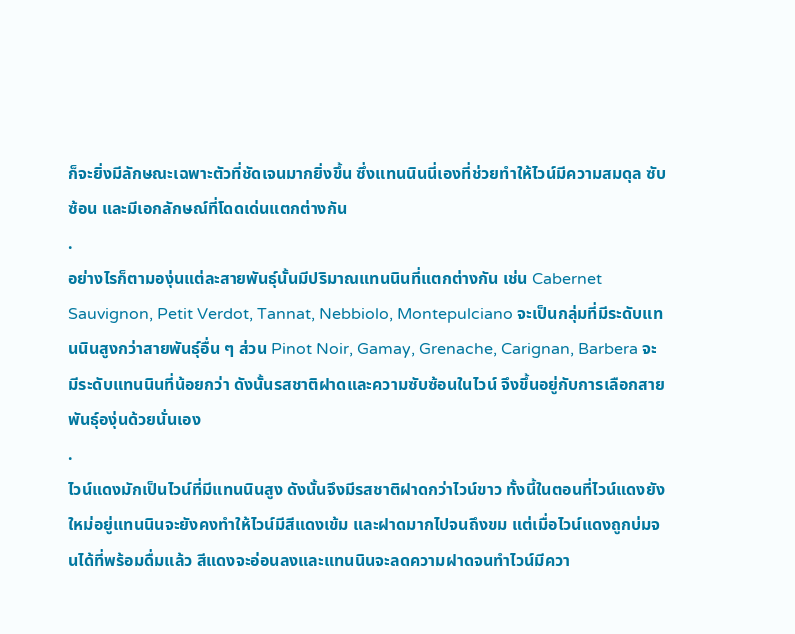ก็จะยิ่งมีลักษณะเฉพาะตัวที่ชัดเจนมากยิ่งขึ้น ซึ่งแทนนินนี่เองที่ช่วยทำให้ไวน์มีความสมดุล ซับซ้อน และมีเอกลักษณ์ที่โดดเด่นแตกต่างกัน
.
อย่างไรก็ตามองุ่นแต่ละสายพันธุ์นั้นมีปริมาณแทนนินที่แตกต่างกัน เช่น Cabernet Sauvignon, Petit Verdot, Tannat, Nebbiolo, Montepulciano จะเป็นกลุ่มที่มีระดับแทนนินสูงกว่าสายพันธุ์อื่น ๆ ส่วน Pinot Noir, Gamay, Grenache, Carignan, Barbera จะมีระดับแทนนินที่น้อยกว่า ดังนั้นรสชาติฝาดและความซับซ้อนในไวน์ จึงขึ้นอยู่กับการเลือกสายพันธุ์องุ่นด้วยนั่นเอง
.
ไวน์แดงมักเป็นไวน์ที่มีแทนนินสูง ดังนั้นจึงมีรสชาติฝาดกว่าไวน์ขาว ทั้งนี้ในตอนที่ไวน์แดงยังใหม่อยู่แทนนินจะยังคงทำให้ไวน์มีสีแดงเข้ม และฝาดมากไปจนถึงขม แต่เมื่อไวน์แดงถูกบ่มจนได้ที่พร้อมดื่มแล้ว สีแดงจะอ่อนลงและแทนนินจะลดความฝาดจนทำไวน์มีควา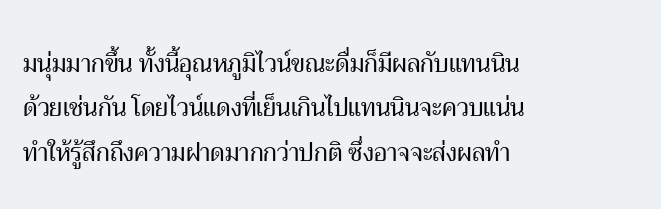มนุ่มมากขึ้น ทั้งนี้อุณหภูมิไวน์ขณะดื่มก็มีผลกับแทนนินด้วยเช่นกัน โดยไวน์แดงที่เย็นเกินไปแทนนินจะควบแน่น ทำให้รู้สึกถึงความฝาดมากกว่าปกติ ซึ่งอาจจะส่งผลทำ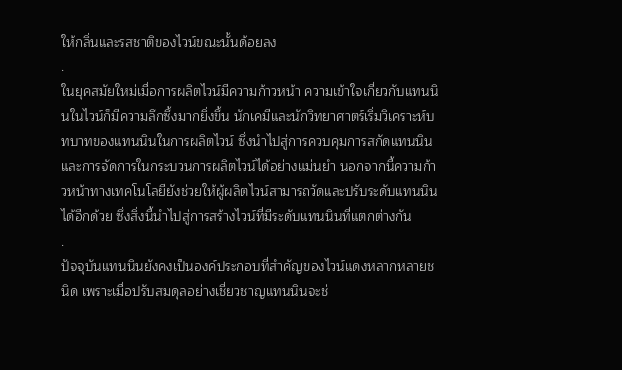ให้กลิ่นและรสชาติของไวน์ขณะนั้นด้อยลง
.
ในยุคสมัยใหม่เมื่อการผลิตไวน์มีความก้าวหน้า ความเข้าใจเกี่ยวกับแทนนินในไวน์ก็มีความลึกซึ้งมากยิ่งขึ้น นักเคมีและนักวิทยาศาตร์เริ่มวิเคราะห์บทบาทของแทนนินในการผลิตไวน์ ซึ่งนำไปสู่การควบคุมการสกัดแทนนินและการจัดการในกระบวนการผลิตไวน์ได้อย่างแม่นยำ นอกจากนี้ความก้าวหน้าทางเทคโนโลยียังช่วยให้ผู้ผลิตไวน์สามารถวัดและปรับระดับแทนนินได้อีกด้วย ซึ่งสิ่งนี้นำไปสู่การสร้างไวน์ที่มีระดับแทนนินที่แตกต่างกัน
.
ปัจจุบันแทนนินยังคงเป็นองค์ประกอบที่สำคัญของไวน์แดงหลากหลายชนิด เพราะเมื่อปรับสมดุลอย่างเชี่ยวชาญแทนนินจะช่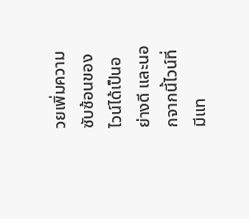วยเพิ่มความซับซ้อนของไวน์ได้เป็นอย่างดี และนอกจากนี้ไวน์ที่มีแท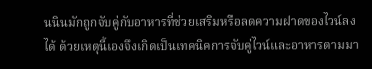นนินมักถูกจับคู่กับอาหารที่ช่วยเสริมหรือลดความฝาดของไวน์ลงได้ ด้วยเหตุนี้เองจึงเกิดเป็นเทคนิคการจับคู่ไวน์และอาหารตามมา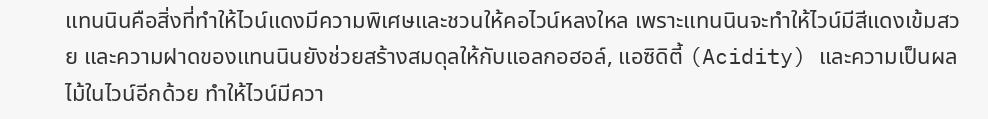แทนนินคือสิ่งที่ทำให้ไวน์แดงมีความพิเศษและชวนให้คอไวน์หลงใหล เพราะแทนนินจะทำให้ไวน์มีสีแดงเข้มสวย และความฝาดของแทนนินยังช่วยสร้างสมดุลให้กับแอลกอฮอล์, แอซิดิตี้ (Acidity) และความเป็นผลไม้ในไวน์อีกด้วย ทำให้ไวน์มีควา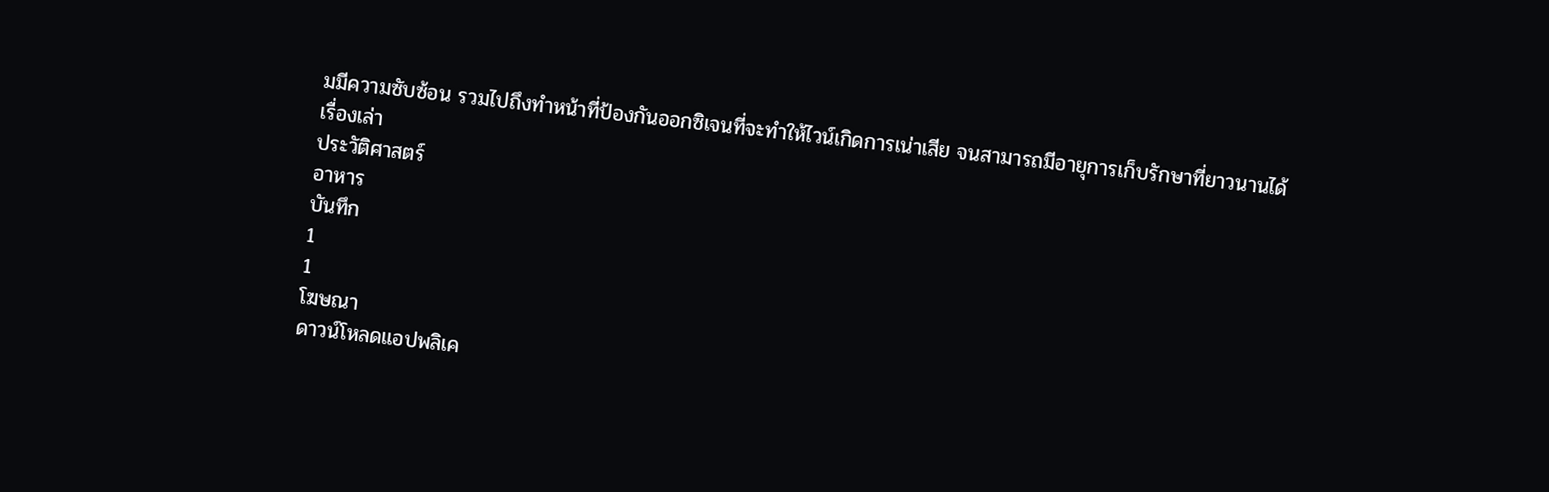มมีความซับซ้อน รวมไปถึงทำหน้าที่ป้องกันออกซิเจนที่จะทำให้ไวน์เกิดการเน่าเสีย จนสามารถมีอายุการเก็บรักษาที่ยาวนานได้
เรื่องเล่า
ประวัติศาสตร์
อาหาร
บันทึก
1
1
โฆษณา
ดาวน์โหลดแอปพลิเค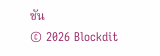ชัน
© 2026 Blockdit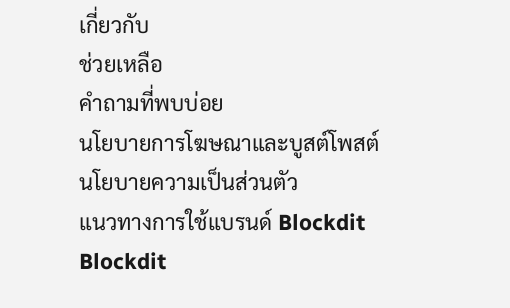เกี่ยวกับ
ช่วยเหลือ
คำถามที่พบบ่อย
นโยบายการโฆษณาและบูสต์โพสต์
นโยบายความเป็นส่วนตัว
แนวทางการใช้แบรนด์ Blockdit
Blockdit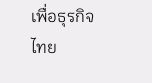เพื่อธุรกิจ
ไทย